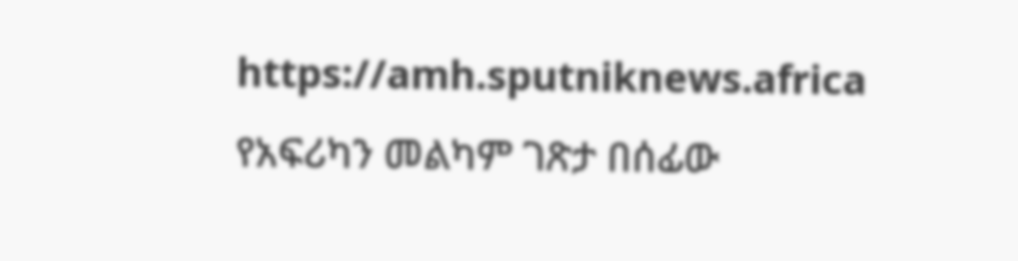https://amh.sputniknews.africa
የአፍሪካን መልካም ገጽታ በሰፊው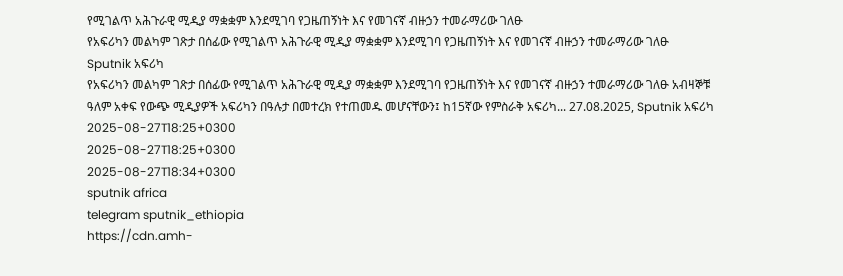የሚገልጥ አሕጉራዊ ሚዲያ ማቋቋም እንደሚገባ የጋዜጠኝነት እና የመገናኛ ብዙኃን ተመራማሪው ገለፁ
የአፍሪካን መልካም ገጽታ በሰፊው የሚገልጥ አሕጉራዊ ሚዲያ ማቋቋም እንደሚገባ የጋዜጠኝነት እና የመገናኛ ብዙኃን ተመራማሪው ገለፁ
Sputnik አፍሪካ
የአፍሪካን መልካም ገጽታ በሰፊው የሚገልጥ አሕጉራዊ ሚዲያ ማቋቋም እንደሚገባ የጋዜጠኝነት እና የመገናኛ ብዙኃን ተመራማሪው ገለፁ አብዛኞቹ ዓለም አቀፍ የውጭ ሚዲያዎች አፍሪካን በዓሉታ በመተረክ የተጠመዱ መሆናቸውን፤ ከ15ኛው የምስራቅ አፍሪካ... 27.08.2025, Sputnik አፍሪካ
2025-08-27T18:25+0300
2025-08-27T18:25+0300
2025-08-27T18:34+0300
sputnik africa
telegram sputnik_ethiopia
https://cdn.amh-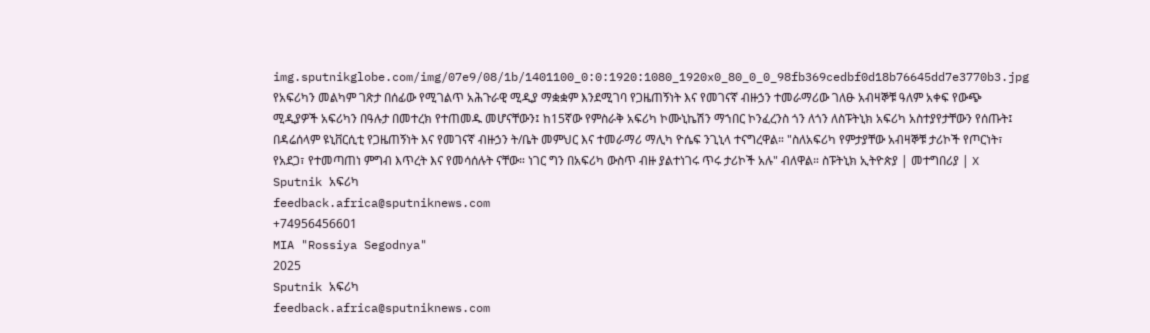img.sputnikglobe.com/img/07e9/08/1b/1401100_0:0:1920:1080_1920x0_80_0_0_98fb369cedbf0d18b76645dd7e3770b3.jpg
የአፍሪካን መልካም ገጽታ በሰፊው የሚገልጥ አሕጉራዊ ሚዲያ ማቋቋም እንደሚገባ የጋዜጠኝነት እና የመገናኛ ብዙኃን ተመራማሪው ገለፁ አብዛኞቹ ዓለም አቀፍ የውጭ ሚዲያዎች አፍሪካን በዓሉታ በመተረክ የተጠመዱ መሆናቸውን፤ ከ15ኛው የምስራቅ አፍሪካ ኮሙኒኬሽን ማኀበር ኮንፈረንስ ጎን ለጎን ለስፑትኒክ አፍሪካ አስተያየታቸውን የሰጡት፤ በዳሬሰላም ዩኒቨርሲቲ የጋዜጠኝነት እና የመገናኛ ብዙኃን ት/ቤት መምህር እና ተመራማሪ ማሊካ ዮሴፍ ንጊኒላ ተናግረዋል። "ስለአፍሪካ የምታያቸው አብዛኞቹ ታሪኮች የጦርነት፣ የአደጋ፣ የተመጣጠነ ምግብ እጥረት እና የመሳሰሉት ናቸው። ነገር ግን በአፍሪካ ውስጥ ብዙ ያልተነገሩ ጥሩ ታሪኮች አሉ" ብለዋል። ስፑትኒክ ኢትዮጵያ | መተግበሪያ | X
Sputnik አፍሪካ
feedback.africa@sputniknews.com
+74956456601
MIA "Rossiya Segodnya"
2025
Sputnik አፍሪካ
feedback.africa@sputniknews.com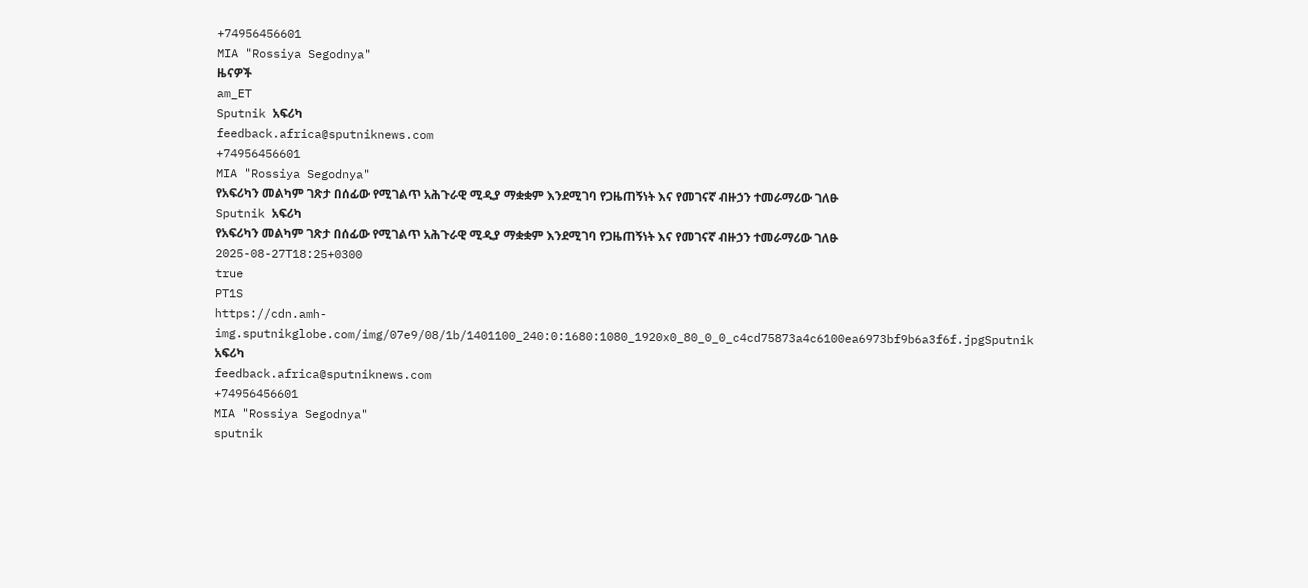+74956456601
MIA "Rossiya Segodnya"
ዜናዎች
am_ET
Sputnik አፍሪካ
feedback.africa@sputniknews.com
+74956456601
MIA "Rossiya Segodnya"
የአፍሪካን መልካም ገጽታ በሰፊው የሚገልጥ አሕጉራዊ ሚዲያ ማቋቋም እንደሚገባ የጋዜጠኝነት እና የመገናኛ ብዙኃን ተመራማሪው ገለፁ
Sputnik አፍሪካ
የአፍሪካን መልካም ገጽታ በሰፊው የሚገልጥ አሕጉራዊ ሚዲያ ማቋቋም እንደሚገባ የጋዜጠኝነት እና የመገናኛ ብዙኃን ተመራማሪው ገለፁ
2025-08-27T18:25+0300
true
PT1S
https://cdn.amh-img.sputnikglobe.com/img/07e9/08/1b/1401100_240:0:1680:1080_1920x0_80_0_0_c4cd75873a4c6100ea6973bf9b6a3f6f.jpgSputnik አፍሪካ
feedback.africa@sputniknews.com
+74956456601
MIA "Rossiya Segodnya"
sputnik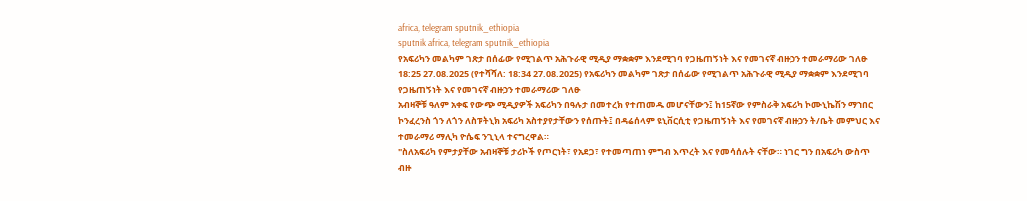africa, telegram sputnik_ethiopia
sputnik africa, telegram sputnik_ethiopia
የአፍሪካን መልካም ገጽታ በሰፊው የሚገልጥ አሕጉራዊ ሚዲያ ማቋቋም እንደሚገባ የጋዜጠኝነት እና የመገናኛ ብዙኃን ተመራማሪው ገለፁ
18:25 27.08.2025 (የተሻሻለ: 18:34 27.08.2025) የአፍሪካን መልካም ገጽታ በሰፊው የሚገልጥ አሕጉራዊ ሚዲያ ማቋቋም እንደሚገባ የጋዜጠኝነት እና የመገናኛ ብዙኃን ተመራማሪው ገለፁ
አብዛኞቹ ዓለም አቀፍ የውጭ ሚዲያዎች አፍሪካን በዓሉታ በመተረክ የተጠመዱ መሆናቸውን፤ ከ15ኛው የምስራቅ አፍሪካ ኮሙኒኬሽን ማኀበር ኮንፈረንስ ጎን ለጎን ለስፑትኒክ አፍሪካ አስተያየታቸውን የሰጡት፤ በዳሬሰላም ዩኒቨርሲቲ የጋዜጠኝነት እና የመገናኛ ብዙኃን ት/ቤት መምህር እና ተመራማሪ ማሊካ ዮሴፍ ንጊኒላ ተናግረዋል።
"ስለአፍሪካ የምታያቸው አብዛኞቹ ታሪኮች የጦርነት፣ የአደጋ፣ የተመጣጠነ ምግብ እጥረት እና የመሳሰሉት ናቸው። ነገር ግን በአፍሪካ ውስጥ ብዙ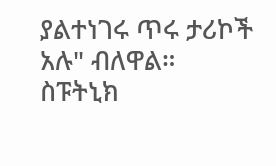ያልተነገሩ ጥሩ ታሪኮች አሉ" ብለዋል።
ስፑትኒክ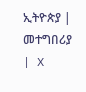ኢትዮጵያ | መተግበሪያ | X